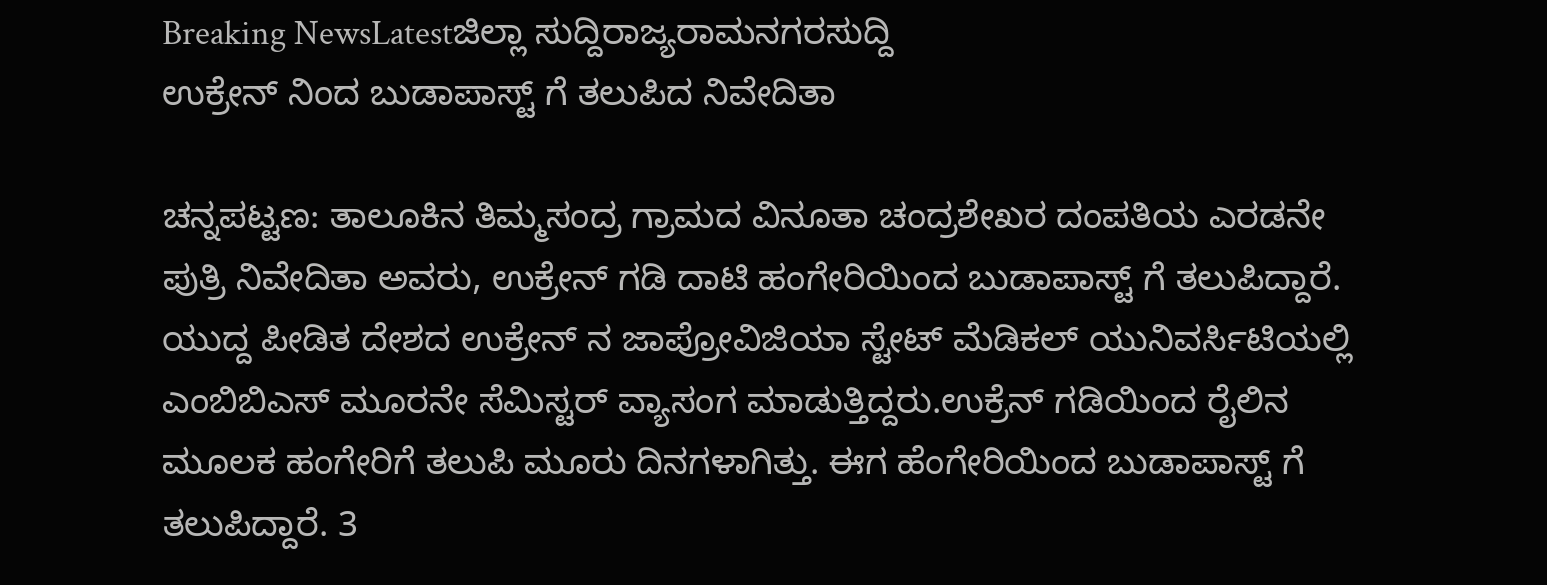Breaking NewsLatestಜಿಲ್ಲಾ ಸುದ್ದಿರಾಜ್ಯರಾಮನಗರಸುದ್ದಿ
ಉಕ್ರೇನ್ ನಿಂದ ಬುಡಾಪಾಸ್ಟ್ ಗೆ ತಲುಪಿದ ನಿವೇದಿತಾ

ಚನ್ನಪಟ್ಟಣ: ತಾಲೂಕಿನ ತಿಮ್ಮಸಂದ್ರ ಗ್ರಾಮದ ವಿನೂತಾ ಚಂದ್ರಶೇಖರ ದಂಪತಿಯ ಎರಡನೇ ಪುತ್ರಿ ನಿವೇದಿತಾ ಅವರು, ಉಕ್ರೇನ್ ಗಡಿ ದಾಟಿ ಹಂಗೇರಿಯಿಂದ ಬುಡಾಪಾಸ್ಟ್ ಗೆ ತಲುಪಿದ್ದಾರೆ. ಯುದ್ದ ಪೀಡಿತ ದೇಶದ ಉಕ್ರೇನ್ ನ ಜಾಪ್ರೋವಿಜಿಯಾ ಸ್ಟೇಟ್ ಮೆಡಿಕಲ್ ಯುನಿವರ್ಸಿಟಿಯಲ್ಲಿ ಎಂಬಿಬಿಎಸ್ ಮೂರನೇ ಸೆಮಿಸ್ಟರ್ ವ್ಯಾಸಂಗ ಮಾಡುತ್ತಿದ್ದರು.ಉಕ್ರೆನ್ ಗಡಿಯಿಂದ ರೈಲಿನ ಮೂಲಕ ಹಂಗೇರಿಗೆ ತಲುಪಿ ಮೂರು ದಿನಗಳಾಗಿತ್ತು. ಈಗ ಹೆಂಗೇರಿಯಿಂದ ಬುಡಾಪಾಸ್ಟ್ ಗೆ ತಲುಪಿದ್ದಾರೆ. 3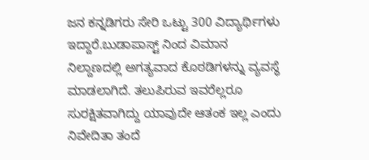ಜನ ಕನ್ನಡಿಗರು ಸೇರಿ ಒಟ್ಟು 300 ವಿದ್ಯಾರ್ಥಿಗಳು ಇದ್ದಾರೆ.ಬುಡಾಪಾಸ್ಟ್ ನಿಂದ ವಿಮಾನ ನಿಲ್ದಾಣದಲ್ಲಿ ಅಗತ್ಯವಾದ ಕೊಠಡಿಗಳನ್ನು ವ್ಯವಸ್ಥೆ ಮಾಡಲಾಗಿದೆ. ತಲುಪಿರುವ ಇವರೆಲ್ಲರೂ ಸುರಕ್ಷಿತವಾಗಿದ್ದು ಯಾವುದೇ ಆತಂಕ ಇಲ್ಲ ಎಂದು ನಿವೇದಿತಾ ತಂದೆ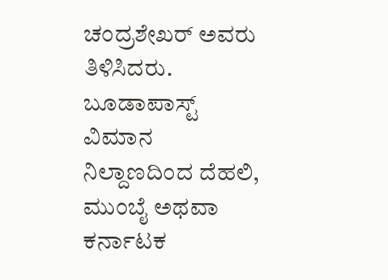ಚಂದ್ರಶೇಖರ್ ಅವರು ತಿಳಿಸಿದರು. ಬೂಡಾಪಾಸ್ಟ್ ವಿಮಾನ ನಿಲ್ದಾಣದಿಂದ ದೆಹಲಿ, ಮುಂಬೈ ಅಥವಾ ಕರ್ನಾಟಕ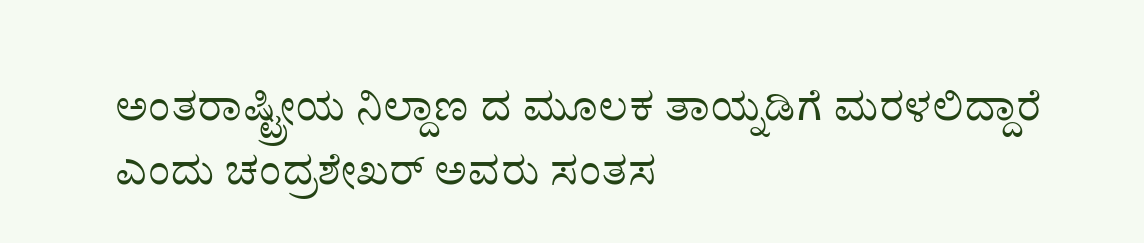ಅಂತರಾಷ್ಟ್ರೀಯ ನಿಲ್ದಾಣ ದ ಮೂಲಕ ತಾಯ್ನಡಿಗೆ ಮರಳಲಿದ್ದಾರೆ ಎಂದು ಚಂದ್ರಶೇಖರ್ ಅವರು ಸಂತಸ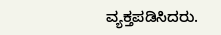ವ್ಯಕ್ತಪಡಿಸಿದರು.